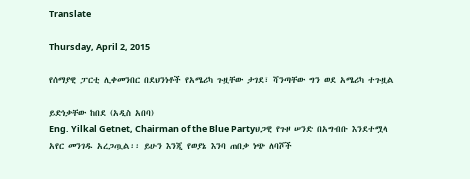Translate

Thursday, April 2, 2015

የሰማያዊ ፓርቲ ሊቀመንበር በደህንነቶች የአሜሪካ ጉዟቸው ታገደ፣ ሻንጣቸው ግን ወደ አሜሪካ ተጉዟል

ይድነቃቸው ከበደ (አዲስ አበባ)
Eng. Yilkal Getnet, Chairman of the Blue Partyህጋዊ የጉዞ ሠንድ በአግብቡ እንደተሟላ አየር መንገዱ አረጋጧል፡፡ ይሁን እንጂ የወያኔ እንባ ጠበቃ ነጭ ለባሾች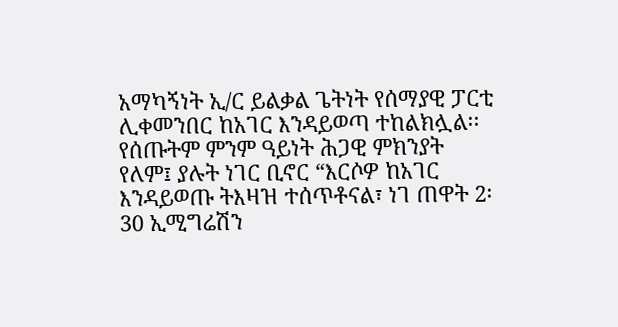አማካኝነት ኢ/ር ይልቃል ጌትነት የሰማያዊ ፓርቲ ሊቀመንበር ከአገር እንዳይወጣ ተከልክሏል፡፡ የሰጡትም ምንም ዓይነት ሕጋዊ ምክንያት የለም፤ ያሉት ነገር ቢኖር “እርሶዎ ከአገር እንዳይወጡ ትእዛዝ ተሰጥቶናል፣ ነገ ጠዋት 2፡30 ኢሚግሬሽን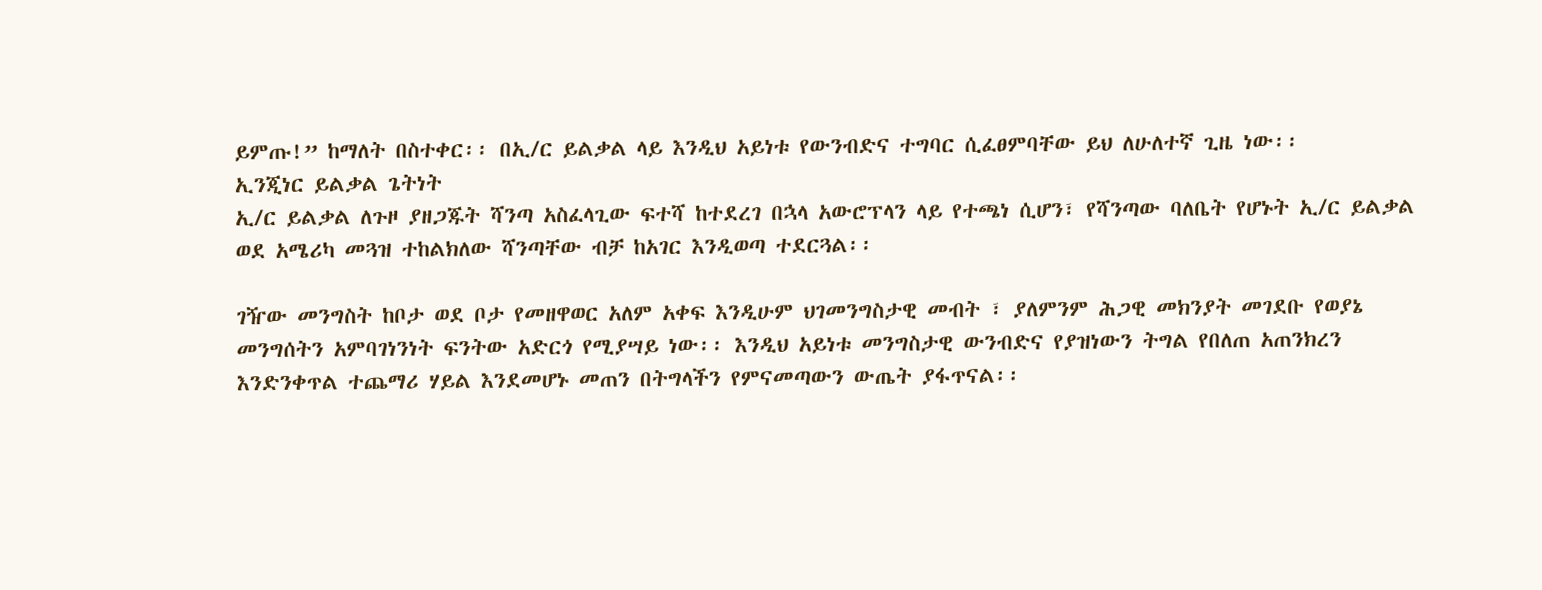ይምጡ!” ከማለት በስተቀር፡፡ በኢ/ር ይልቃል ላይ እንዲህ አይነቱ የውንብድና ተግባር ሲፈፀምባቸው ይህ ለሁለተኛ ጊዜ ነው፡፡
ኢንጂነር ይልቃል ጌትነት
ኢ/ር ይልቃል ለጉዞ ያዘጋጁት ሻንጣ አስፈላጊው ፍተሻ ከተደረገ በኋላ አውሮፕላን ላይ የተጫነ ሲሆን፣ የሻንጣው ባለቤት የሆኑት ኢ/ር ይልቃል ወደ አሜሪካ መጓዝ ተከልክለው ሻንጣቸው ብቻ ከአገር እንዲወጣ ተደርጓል፡፡

ገዥው መንግስት ከቦታ ወደ ቦታ የመዘዋወር አለም አቀፍ እንዲሁም ህገመንግስታዊ መብት ፣ ያለምንም ሕጋዊ መክንያት መገደቡ የወያኔ መንግሰትን አምባገነንነት ፍንትው አድርጎ የሚያሣይ ነው፡፡ እንዲህ አይነቱ መንግስታዊ ውንብድና የያዝነውን ትግል የበለጠ አጠንክረን እንድንቀጥል ተጨማሪ ሃይል እንደመሆኑ መጠን በትግላችን የምናመጣውን ውጤት ያፋጥናል፡፡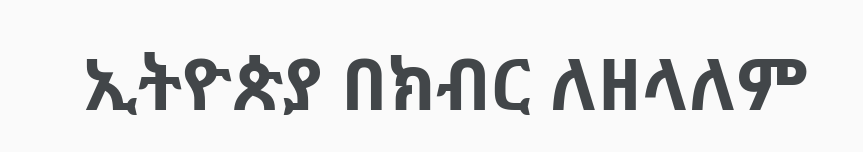ኢትዮጵያ በክብር ለዘላለም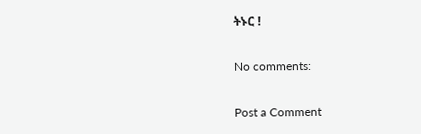ትኑር !

No comments:

Post a Comment